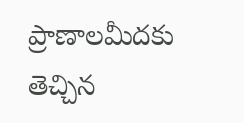ప్రాణాలమీదకు తెచ్చిన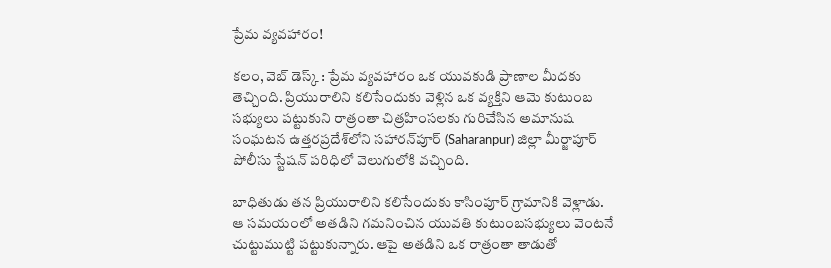ప్రేమ వ్యవహారం!

కలం, వెబ్ డెస్క్ : ప్రేమ వ్యవహారం ఒక యువకుడి ప్రాణాల మీదకు తెచ్చింది. ప్రియురాలిని కలిసేందుకు వెళ్లిన ఒక వ్యక్తిని ఆమె కుటుంబ సభ్యులు పట్టుకుని రాత్రంతా చిత్రహింసలకు గురిచేసిన అమానుష సంఘటన ఉత్తరప్రదేశ్‌లోని సహారన్‌పూర్ (Saharanpur) జిల్లా మీర్జాపూర్ పోలీసు స్టేషన్ పరిధిలో వెలుగులోకి వచ్చింది.

బాధితుడు తన ప్రియురాలిని కలిసేందుకు కాసింపూర్ గ్రామానికి వెళ్లాడు. ఆ సమయంలో అతడిని గమనించిన యువతి కుటుంబసభ్యులు వెంటనే చుట్టుముట్టి పట్టుకున్నారు. ఆపై అతడిని ఒక రాత్రంతా తాడుతో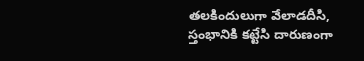తలకిందులుగా వేలాడదీసి, స్తంభానికి కట్టేసి దారుణంగా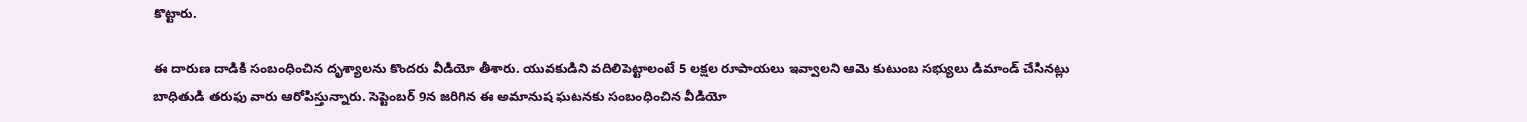కొట్టారు.

ఈ దారుణ దాడికి సంబంధించిన దృశ్యాలను కొందరు వీడియో తీశారు. యువకుడిని వదిలిపెట్టాలంటే 5 లక్షల రూపాయలు ఇవ్వాలని ఆమె కుటుంబ సభ్యులు డిమాండ్ చేసినట్లు బాధితుడి తరుఫు వారు ఆరోపిస్తున్నారు. సెప్టెంబర్ 9న జరిగిన ఈ అమానుష ఘటనకు సంబంధించిన వీడియో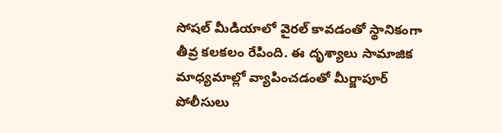సోషల్ మీడియాలో వైరల్ కావడంతో స్థానికంగా తీవ్ర కలకలం రేపింది. ఈ దృశ్యాలు సామాజిక మాధ్యమాల్లో వ్యాపించడంతో మీర్జాపూర్ పోలీసులు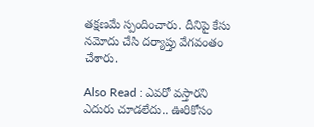తక్షణమే స్పందించారు. దీనిపై కేసు నమోదు చేసి దర్యాప్తు వేగవంతం చేశారు.

Also Read : ఎవరో వస్తారని ఎదురు చూడలేదు.. ఊరికోసం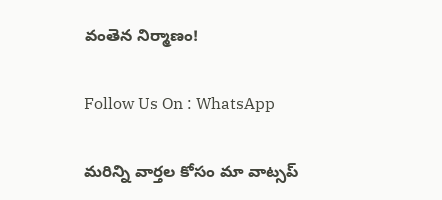వంతెన నిర్మాణం!

Follow Us On : WhatsApp

మ‌రిన్ని వార్త‌ల కోసం మా వాట్స‌ప్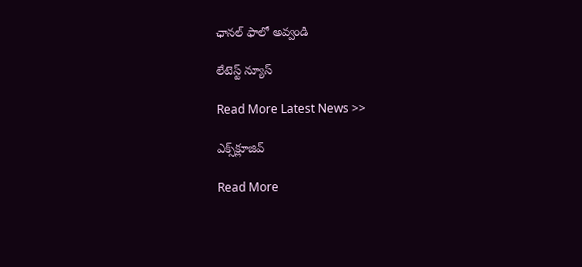ఛాన‌ల్ ఫాలో అవ్వండి

లేటెస్ట్ న్యూస్‌

Read More Latest News >>

ఎక్స్‌క్లూజివ్‌

Read More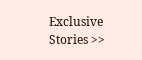Exclusive Stories >>